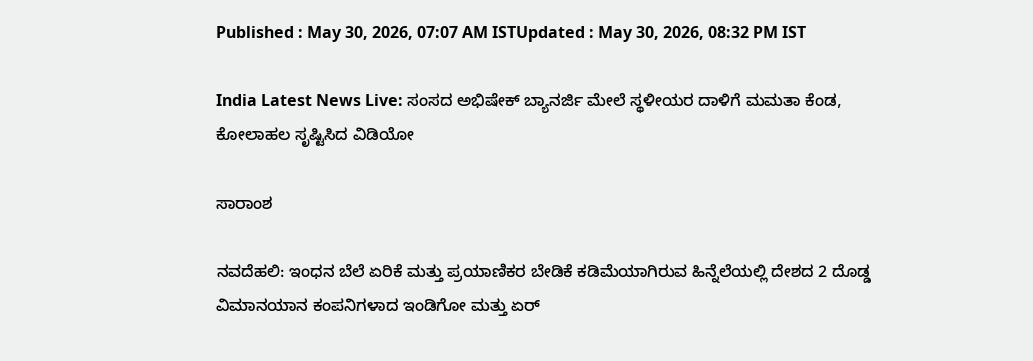Published : May 30, 2026, 07:07 AM ISTUpdated : May 30, 2026, 08:32 PM IST

India Latest News Live: ಸಂಸದ ಅಭಿಷೇಕ್ ಬ್ಯಾನರ್ಜಿ ಮೇಲೆ ಸ್ಥಳೀಯರ ದಾಳಿಗೆ ಮಮತಾ ಕೆಂಡ, ಕೋಲಾಹಲ ಸೃಷ್ಟಿಸಿದ ವಿಡಿಯೋ

ಸಾರಾಂಶ

ನವದೆಹಲಿ: ಇಂಧನ ಬೆಲೆ ಏರಿಕೆ ಮತ್ತು ಪ್ರಯಾಣಿಕರ ಬೇಡಿಕೆ ಕಡಿಮೆಯಾಗಿರುವ ಹಿನ್ನೆಲೆಯಲ್ಲಿ ದೇಶದ 2 ದೊಡ್ಡ ವಿಮಾನಯಾನ ಕಂಪನಿಗಳಾದ ಇಂಡಿಗೋ ಮತ್ತು ಏರ್‌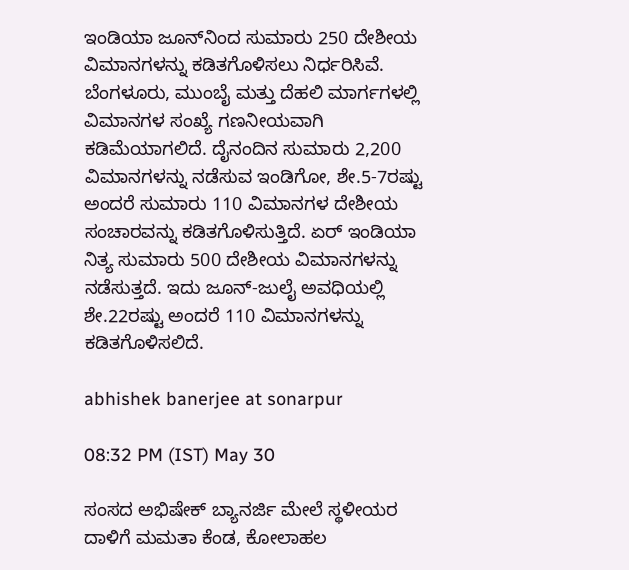ಇಂಡಿಯಾ ಜೂನ್‌ನಿಂದ ಸುಮಾರು 250 ದೇಶೀಯ ವಿಮಾನಗಳನ್ನು ಕಡಿತಗೊಳಿಸಲು ನಿರ್ಧರಿಸಿವೆ. ಬೆಂಗಳೂರು, ಮುಂಬೈ ಮತ್ತು ದೆಹಲಿ ಮಾರ್ಗಗಳಲ್ಲಿ ವಿಮಾನಗಳ ಸಂಖ್ಯೆ ಗಣನೀಯವಾಗಿ ಕಡಿಮೆಯಾಗಲಿದೆ. ದೈನಂದಿನ ಸುಮಾರು 2,200 ವಿಮಾನಗಳನ್ನು ನಡೆಸುವ ಇಂಡಿಗೋ, ಶೇ.5-7ರಷ್ಟು ಅಂದರೆ ಸುಮಾರು 110 ವಿಮಾನಗಳ ದೇಶೀಯ ಸಂಚಾರವನ್ನು ಕಡಿತಗೊಳಿಸುತ್ತಿದೆ. ಏರ್ ಇಂಡಿಯಾ ನಿತ್ಯ ಸುಮಾರು 500 ದೇಶೀಯ ವಿಮಾನಗಳನ್ನು ನಡೆಸುತ್ತದೆ. ಇದು ಜೂನ್‌-ಜುಲೈ ಅವಧಿಯಲ್ಲಿ ಶೇ.22ರಷ್ಟು ಅಂದರೆ 110 ವಿಮಾನಗಳನ್ನು ಕಡಿತಗೊಳಿಸಲಿದೆ.

abhishek banerjee at sonarpur

08:32 PM (IST) May 30

ಸಂಸದ ಅಭಿಷೇಕ್ ಬ್ಯಾನರ್ಜಿ ಮೇಲೆ ಸ್ಥಳೀಯರ ದಾಳಿಗೆ ಮಮತಾ ಕೆಂಡ, ಕೋಲಾಹಲ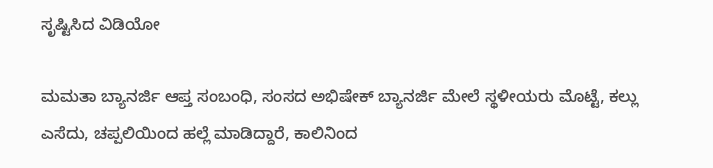ಸೃಷ್ಟಿಸಿದ ವಿಡಿಯೋ

ಮಮತಾ ಬ್ಯಾನರ್ಜಿ ಆಪ್ತ ಸಂಬಂಧಿ, ಸಂಸದ ಅಭಿಷೇಕ್ ಬ್ಯಾನರ್ಜಿ ಮೇಲೆ ಸ್ಥಳೀಯರು ಮೊಟ್ಟೆ, ಕಲ್ಲು ಎಸೆದು, ಚಪ್ಪಲಿಯಿಂದ ಹಲ್ಲೆ ಮಾಡಿದ್ದಾರೆ, ಕಾಲಿನಿಂದ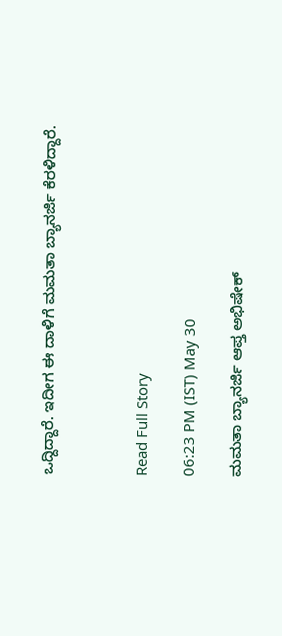ಒದ್ದಿದ್ದಾರೆ. ಇದೀಗ ಈ ದಾಳಿಗೆ ಮಮತಾ ಬ್ಯಾನರ್ಜಿ ಕೆರಳಿದ್ದಾರೆ.



Read Full Story

06:23 PM (IST) May 30

ಮಮತಾ ಬ್ಯಾನರ್ಜಿ ಆಪ್ತ ಅಭಿಷೇಕ್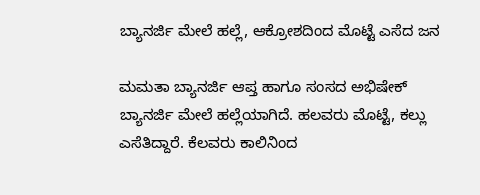ಬ್ಯಾನರ್ಜಿ ಮೇಲೆ ಹಲ್ಲೆ, ಆಕ್ರೋಶದಿಂದ ಮೊಟ್ಟೆ ಎಸೆದ ಜನ

ಮಮತಾ ಬ್ಯಾನರ್ಜಿ ಆಪ್ತ ಹಾಗೂ ಸಂಸದ ಅಭಿಷೇಕ್ ಬ್ಯಾನರ್ಜಿ ಮೇಲೆ ಹಲ್ಲೆಯಾಗಿದೆ. ಹಲವರು ಮೊಟ್ಟೆ, ಕಲ್ಲು ಎಸೆತಿದ್ದಾರೆ. ಕೆಲವರು ಕಾಲಿನಿಂದ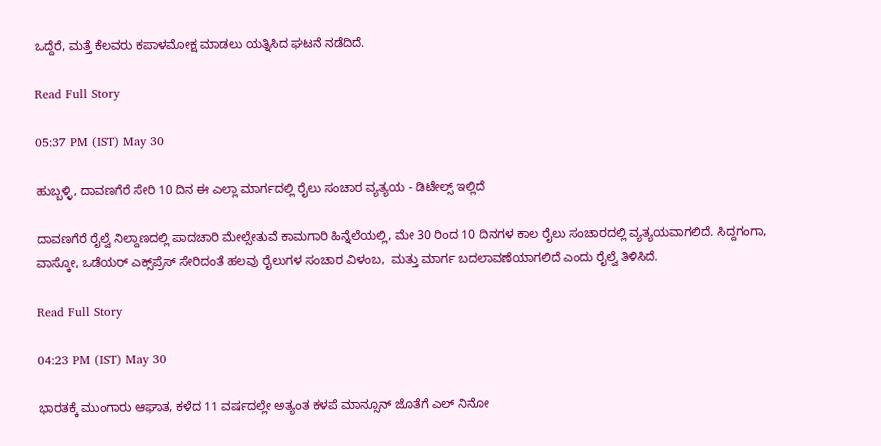ಒದ್ದೆರೆ, ಮತ್ತೆ ಕೆಲವರು ಕಪಾಳಮೋಕ್ಷ ಮಾಡಲು ಯತ್ನಿಸಿದ ಘಟನೆ ನಡೆದಿದೆ.

Read Full Story

05:37 PM (IST) May 30

ಹುಬ್ಬಳ್ಳಿ, ದಾವಣಗೆರೆ ಸೇರಿ 10 ದಿನ ಈ ಎಲ್ಲಾ ಮಾರ್ಗದಲ್ಲಿ ರೈಲು ಸಂಚಾರ ವ್ಯತ್ಯಯ - ಡಿಟೇಲ್ಸ್ ಇಲ್ಲಿದೆ

ದಾವಣಗೆರೆ ರೈಲ್ವೆ ನಿಲ್ದಾಣದಲ್ಲಿ ಪಾದಚಾರಿ ಮೇಲ್ಸೇತುವೆ ಕಾಮಗಾರಿ ಹಿನ್ನೆಲೆಯಲ್ಲಿ, ಮೇ 30 ರಿಂದ 10 ದಿನಗಳ ಕಾಲ ರೈಲು ಸಂಚಾರದಲ್ಲಿ ವ್ಯತ್ಯಯವಾಗಲಿದೆ. ಸಿದ್ದಗಂಗಾ, ವಾಸ್ಕೋ, ಒಡೆಯರ್ ಎಕ್ಸ್‌ಪ್ರೆಸ್‌ ಸೇರಿದಂತೆ ಹಲವು ರೈಲುಗಳ ಸಂಚಾರ ವಿಳಂಬ,  ಮತ್ತು ಮಾರ್ಗ ಬದಲಾವಣೆಯಾಗಲಿದೆ ಎಂದು ರೈಲ್ವೆ ತಿಳಿಸಿದೆ.

Read Full Story

04:23 PM (IST) May 30

ಭಾರತಕ್ಕೆ ಮುಂಗಾರು ಆಘಾತ, ಕಳೆದ 11 ವರ್ಷದಲ್ಲೇ ಅತ್ಯಂತ ಕಳಪೆ ಮಾನ್ಸೂನ್ ಜೊತೆಗೆ ಎಲ್ ನಿನೋ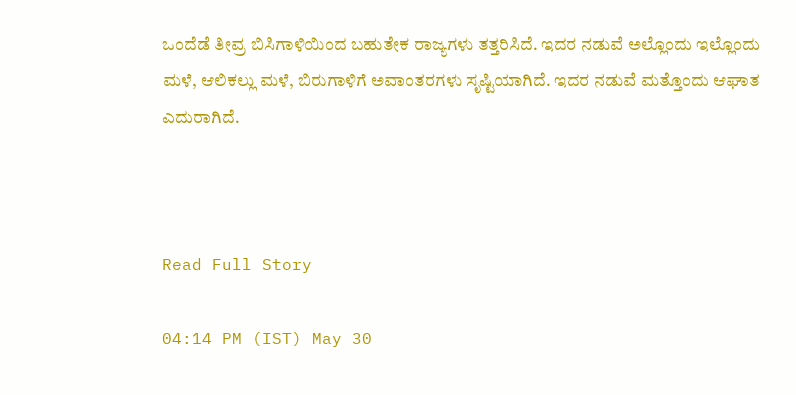ಒಂದೆಡೆ ತೀವ್ರ ಬಿಸಿಗಾಳಿಯಿಂದ ಬಹುತೇಕ ರಾಜ್ಯಗಳು ತತ್ತರಿಸಿದೆ. ಇದರ ನಡುವೆ ಅಲ್ಲೊಂದು ಇಲ್ಲೊಂದು ಮಳೆ, ಆಲಿಕಲ್ಲು ಮಳೆ, ಬಿರುಗಾಳಿಗೆ ಅವಾಂತರಗಳು ಸೃಷ್ಟಿಯಾಗಿದೆ. ಇದರ ನಡುವೆ ಮತ್ತೊಂದು ಆಘಾತ ಎದುರಾಗಿದೆ.



Read Full Story

04:14 PM (IST) May 30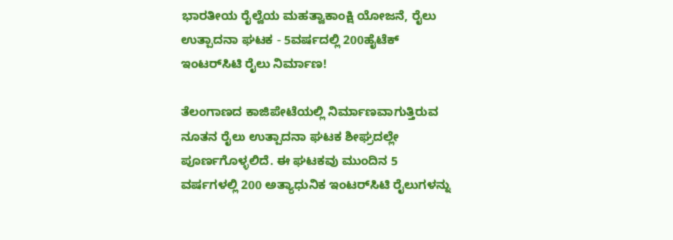ಭಾರತೀಯ ರೈಲ್ವೆಯ ಮಹತ್ವಾಕಾಂಕ್ಷಿ ಯೋಜನೆ, ರೈಲು ಉತ್ಪಾದನಾ ಘಟಕ - 5ವರ್ಷದಲ್ಲಿ 200ಹೈಟೆಕ್ ಇಂಟರ್‌ಸಿಟಿ ರೈಲು ನಿರ್ಮಾಣ!

ತೆಲಂಗಾಣದ ಕಾಜಿಪೇಟೆಯಲ್ಲಿ ನಿರ್ಮಾಣವಾಗುತ್ತಿರುವ ನೂತನ ರೈಲು ಉತ್ಪಾದನಾ ಘಟಕ ಶೀಘ್ರದಲ್ಲೇ ಪೂರ್ಣಗೊಳ್ಳಲಿದೆ. ಈ ಘಟಕವು ಮುಂದಿನ 5 ವರ್ಷಗಳಲ್ಲಿ 200 ಅತ್ಯಾಧುನಿಕ ಇಂಟರ್‌ಸಿಟಿ ರೈಲುಗಳನ್ನು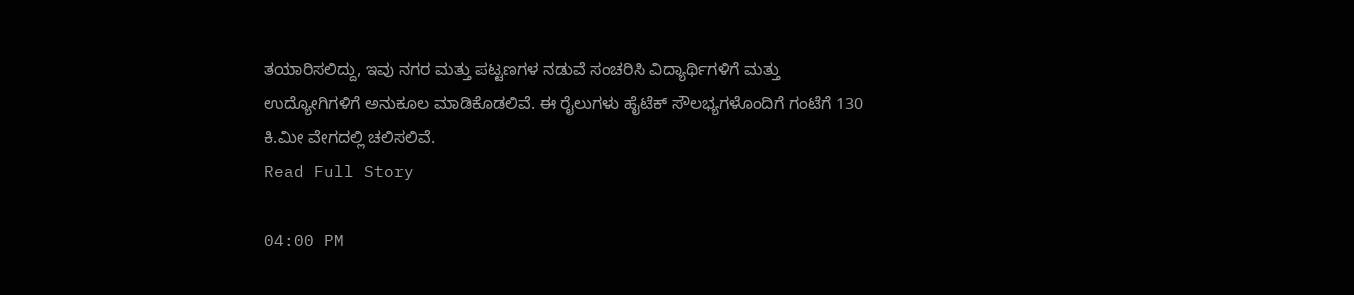ತಯಾರಿಸಲಿದ್ದು, ಇವು ನಗರ ಮತ್ತು ಪಟ್ಟಣಗಳ ನಡುವೆ ಸಂಚರಿಸಿ ವಿದ್ಯಾರ್ಥಿಗಳಿಗೆ ಮತ್ತು ಉದ್ಯೋಗಿಗಳಿಗೆ ಅನುಕೂಲ ಮಾಡಿಕೊಡಲಿವೆ. ಈ ರೈಲುಗಳು ಹೈಟೆಕ್ ಸೌಲಭ್ಯಗಳೊಂದಿಗೆ ಗಂಟೆಗೆ 130 ಕಿ.ಮೀ ವೇಗದಲ್ಲಿ ಚಲಿಸಲಿವೆ.
Read Full Story

04:00 PM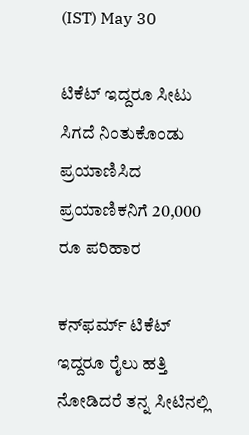(IST) May 30

ಟಿಕೆಟ್ ಇದ್ದರೂ ಸೀಟು ಸಿಗದೆ ನಿಂತುಕೊಂಡು ಪ್ರಯಾಣಿಸಿದ ಪ್ರಯಾಣಿಕನಿಗೆ 20,000 ರೂ ಪರಿಹಾರ

ಕನ್‌ಫರ್ಮ್ ಟಿಕೆಟ್ ಇದ್ದರೂ ರೈಲು ಹತ್ತಿ ನೋಡಿದರೆ ತನ್ನ ಸೀಟಿನಲ್ಲಿ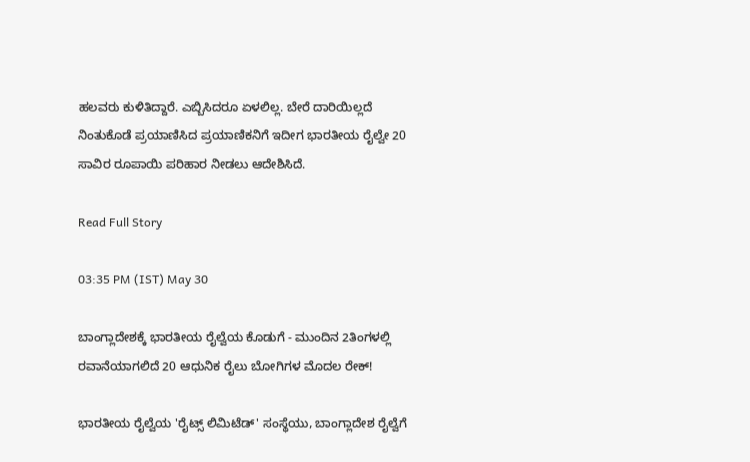ಹಲವರು ಕುಳಿತಿದ್ದಾರೆ. ಎಬ್ಬಿಸಿದರೂ ಏಳಲಿಲ್ಲ. ಬೇರೆ ದಾರಿಯಿಲ್ಲದೆ ನಿಂತುಕೊಡೆ ಪ್ರಯಾಣಿಸಿದ ಪ್ರಯಾಣಿಕನಿಗೆ ಇದೀಗ ಭಾರತೀಯ ರೈಲ್ವೇ 20 ಸಾವಿರ ರೂಪಾಯಿ ಪರಿಹಾರ ನೀಡಲು ಆದೇಶಿಸಿದೆ.

Read Full Story

03:35 PM (IST) May 30

ಬಾಂಗ್ಲಾದೇಶಕ್ಕೆ ಭಾರತೀಯ ರೈಲ್ವೆಯ ಕೊಡುಗೆ - ಮುಂದಿನ 2ತಿಂಗಳಲ್ಲಿ ರವಾನೆಯಾಗಲಿದೆ 20 ಆಧುನಿಕ ರೈಲು ಬೋಗಿಗಳ ಮೊದಲ ರೇಕ್!

ಭಾರತೀಯ ರೈಲ್ವೆಯ 'ರೈಟ್ಸ್ ಲಿಮಿಟೆಡ್' ಸಂಸ್ಥೆಯು, ಬಾಂಗ್ಲಾದೇಶ ರೈಲ್ವೆಗೆ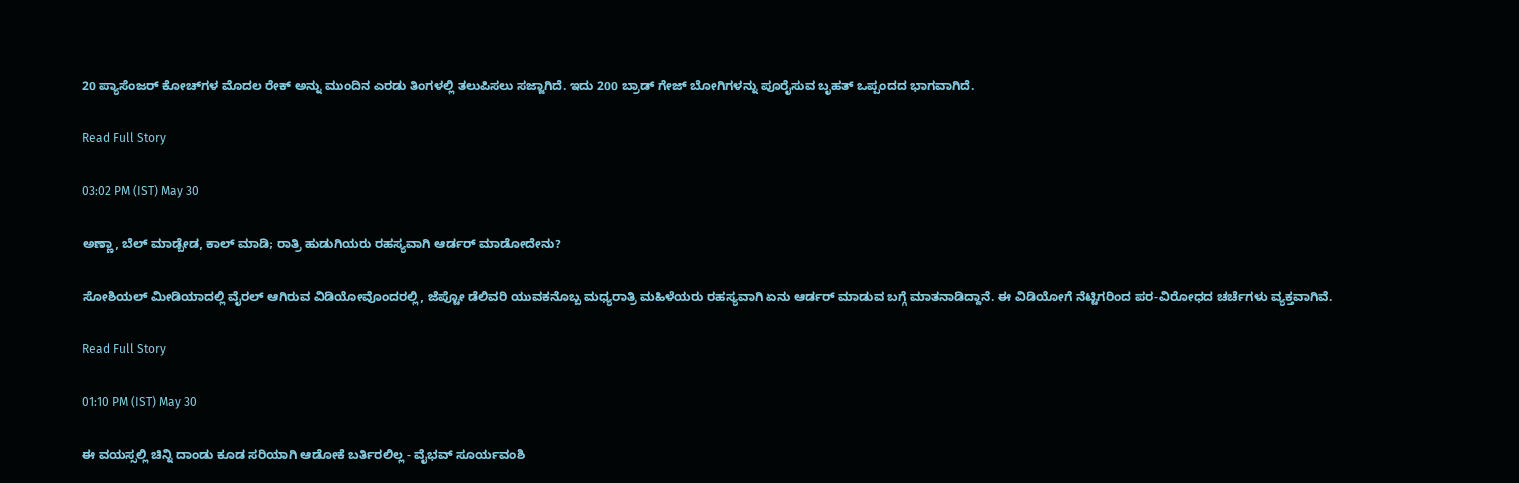20 ಪ್ಯಾಸೆಂಜರ್ ಕೋಚ್‌ಗಳ ಮೊದಲ ರೇಕ್ ಅನ್ನು ಮುಂದಿನ ಎರಡು ತಿಂಗಳಲ್ಲಿ ತಲುಪಿಸಲು ಸಜ್ಜಾಗಿದೆ. ಇದು 200 ಬ್ರಾಡ್ ಗೇಜ್ ಬೋಗಿಗಳನ್ನು ಪೂರೈಸುವ ಬೃಹತ್ ಒಪ್ಪಂದದ ಭಾಗವಾಗಿದೆ.

Read Full Story

03:02 PM (IST) May 30

ಅಣ್ಣಾ, ಬೆಲ್ ಮಾಡ್ಬೇಡ, ಕಾಲ್ ಮಾಡಿ; ರಾತ್ರಿ ಹುಡುಗಿಯರು ರಹಸ್ಯವಾಗಿ ಆರ್ಡರ್ ಮಾಡೋದೇನು?

ಸೋಶಿಯಲ್ ಮೀಡಿಯಾದಲ್ಲಿ ವೈರಲ್ ಆಗಿರುವ ವಿಡಿಯೋವೊಂದರಲ್ಲಿ, ಜೆಪ್ಟೋ ಡೆಲಿವರಿ ಯುವಕನೊಬ್ಬ ಮಧ್ಯರಾತ್ರಿ ಮಹಿಳೆಯರು ರಹಸ್ಯವಾಗಿ ಏನು ಆರ್ಡರ್ ಮಾಡುವ ಬಗ್ಗೆ ಮಾತನಾಡಿದ್ದಾನೆ. ಈ ವಿಡಿಯೋಗೆ ನೆಟ್ಟಿಗರಿಂದ ಪರ-ವಿರೋಧದ ಚರ್ಚೆಗಳು ವ್ಯಕ್ತವಾಗಿವೆ.

Read Full Story

01:10 PM (IST) May 30

ಈ ವಯಸ್ಸಲ್ಲಿ ಚಿನ್ನಿ ದಾಂಡು ಕೂಡ ಸರಿಯಾಗಿ ಆಡೋಕೆ ಬರ್ತಿರಲಿಲ್ಲ - ವೈಭವ್‌ ಸೂರ್ಯವಂಶಿ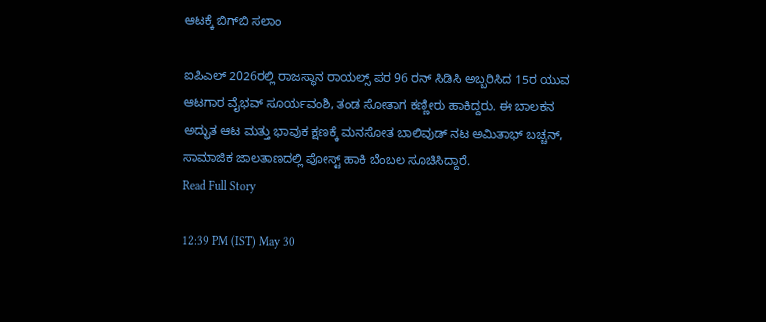ಆಟಕ್ಕೆ ಬಿಗ್‌ಬಿ ಸಲಾಂ

ಐಪಿಎಲ್ 2026ರಲ್ಲಿ ರಾಜಸ್ಥಾನ ರಾಯಲ್ಸ್ ಪರ 96 ರನ್ ಸಿಡಿಸಿ ಅಬ್ಬರಿಸಿದ 15ರ ಯುವ ಆಟಗಾರ ವೈಭವ್ ಸೂರ್ಯವಂಶಿ, ತಂಡ ಸೋತಾಗ ಕಣ್ಣೀರು ಹಾಕಿದ್ದರು. ಈ ಬಾಲಕನ ಅದ್ಭುತ ಆಟ ಮತ್ತು ಭಾವುಕ ಕ್ಷಣಕ್ಕೆ ಮನಸೋತ ಬಾಲಿವುಡ್ ನಟ ಅಮಿತಾಭ್ ಬಚ್ಚನ್, ಸಾಮಾಜಿಕ ಜಾಲತಾಣದಲ್ಲಿ ಪೋಸ್ಟ್ ಹಾಕಿ ಬೆಂಬಲ ಸೂಚಿಸಿದ್ದಾರೆ.
Read Full Story

12:39 PM (IST) May 30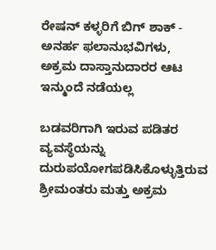ರೇಷನ್ ಕಳ್ಳರಿಗೆ ಬಿಗ್ ಶಾಕ್ - ಅನರ್ಹ ಫಲಾನುಭವಿಗಳು, ಅಕ್ರಮ ದಾಸ್ತಾನುದಾರರ ಆಟ ಇನ್ಮುಂದೆ ನಡೆಯಲ್ಲ

ಬಡವರಿಗಾಗಿ ಇರುವ ಪಡಿತರ ವ್ಯವಸ್ಥೆಯನ್ನು ದುರುಪಯೋಗಪಡಿಸಿಕೊಳ್ಳುತ್ತಿರುವ ಶ್ರೀಮಂತರು ಮತ್ತು ಅಕ್ರಮ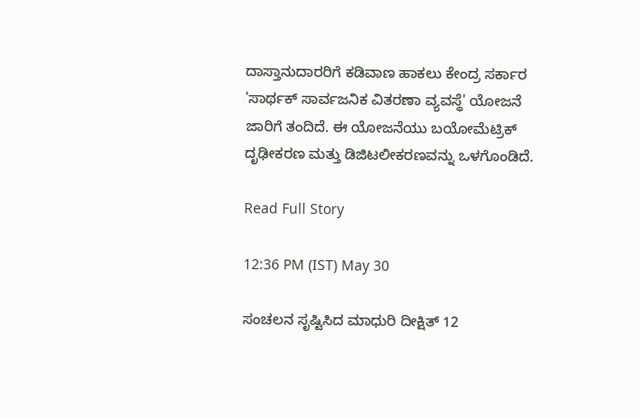ದಾಸ್ತಾನುದಾರರಿಗೆ ಕಡಿವಾಣ ಹಾಕಲು ಕೇಂದ್ರ ಸರ್ಕಾರ 'ಸಾರ್ಥಕ್ ಸಾರ್ವಜನಿಕ ವಿತರಣಾ ವ್ಯವಸ್ಥೆ' ಯೋಜನೆ ಜಾರಿಗೆ ತಂದಿದೆ. ಈ ಯೋಜನೆಯು ಬಯೋಮೆಟ್ರಿಕ್ ದೃಢೀಕರಣ ಮತ್ತು ಡಿಜಿಟಲೀಕರಣವನ್ನು ಒಳಗೊಂಡಿದೆ.

Read Full Story

12:36 PM (IST) May 30

ಸಂಚಲನ ಸೃಷ್ಟಿಸಿದ ಮಾಧುರಿ ದೀಕ್ಷಿತ್ 12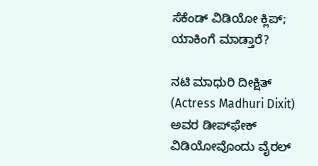ಸೆಕೆಂಡ್ ವಿಡಿಯೋ ಕ್ಲಿಪ್; ಯಾಕಿಂಗೆ ಮಾಡ್ತಾರೆ?

ನಟಿ ಮಾಧುರಿ ದೀಕ್ಷಿತ್ (Actress Madhuri Dixit) ಅವರ ಡೀಪ್‌ಫೇಕ್ ವಿಡಿಯೋವೊಂದು ವೈರಲ್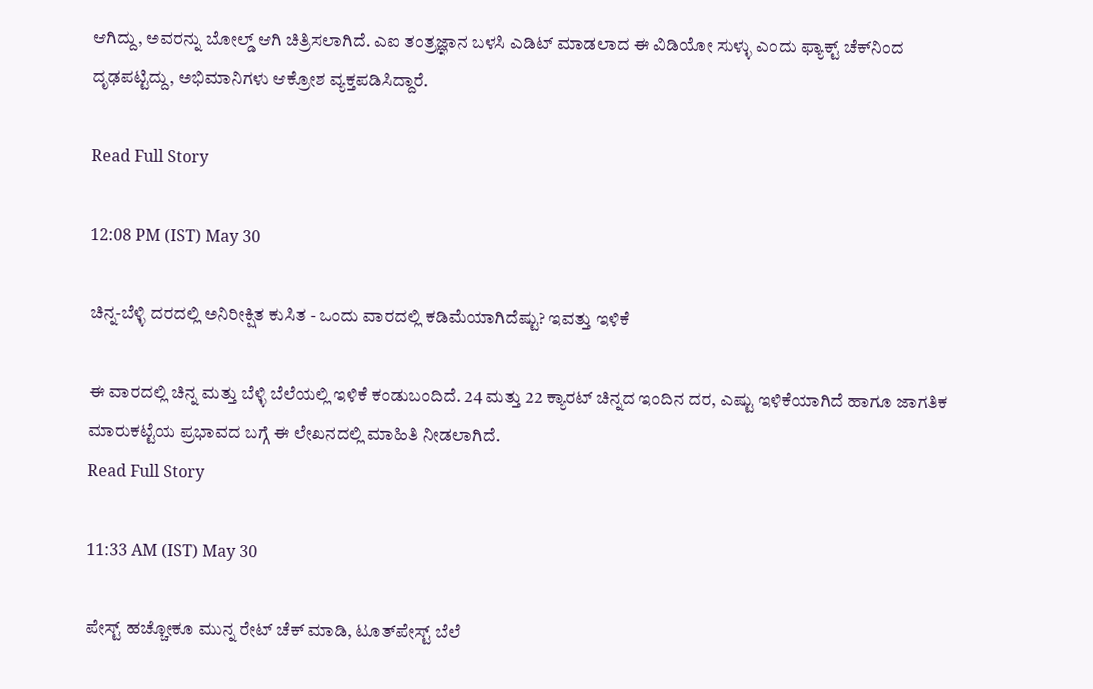ಆಗಿದ್ದು, ಅವರನ್ನು ಬೋಲ್ಡ್ ಆಗಿ ಚಿತ್ರಿಸಲಾಗಿದೆ. ಎಐ ತಂತ್ರಜ್ಞಾನ ಬಳಸಿ ಎಡಿಟ್ ಮಾಡಲಾದ ಈ ವಿಡಿಯೋ ಸುಳ್ಳು ಎಂದು ಫ್ಯಾಕ್ಟ್ ಚೆಕ್‌ನಿಂದ ದೃಢಪಟ್ಟಿದ್ದು, ಅಭಿಮಾನಿಗಳು ಆಕ್ರೋಶ ವ್ಯಕ್ತಪಡಿಸಿದ್ದಾರೆ.

Read Full Story

12:08 PM (IST) May 30

ಚಿನ್ನ-ಬೆಳ್ಳಿ ದರದಲ್ಲಿ ಅನಿರೀಕ್ಷಿತ ಕುಸಿತ - ಒಂದು ವಾರದಲ್ಲಿ ಕಡಿಮೆಯಾಗಿದೆಷ್ಟು? ಇವತ್ತು ಇಳಿಕೆ

ಈ ವಾರದಲ್ಲಿ ಚಿನ್ನ ಮತ್ತು ಬೆಳ್ಳಿ ಬೆಲೆಯಲ್ಲಿ ಇಳಿಕೆ ಕಂಡುಬಂದಿದೆ. 24 ಮತ್ತು 22 ಕ್ಯಾರಟ್ ಚಿನ್ನದ ಇಂದಿನ ದರ, ಎಷ್ಟು ಇಳಿಕೆಯಾಗಿದೆ ಹಾಗೂ ಜಾಗತಿಕ ಮಾರುಕಟ್ಟೆಯ ಪ್ರಭಾವದ ಬಗ್ಗೆ ಈ ಲೇಖನದಲ್ಲಿ ಮಾಹಿತಿ ನೀಡಲಾಗಿದೆ.
Read Full Story

11:33 AM (IST) May 30

ಪೇಸ್ಟ್ ಹಚ್ಚೋಕೂ ಮುನ್ನ ರೇಟ್ ಚೆಕ್ ಮಾಡಿ, ಟೂತ್‌ಪೇಸ್ಟ್‌ ಬೆಲೆ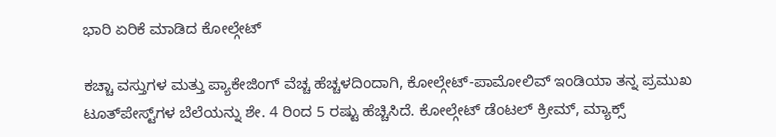ಭಾರಿ ಏರಿಕೆ ಮಾಡಿದ ಕೋಲ್ಗೇಟ್‌

ಕಚ್ಚಾ ವಸ್ತುಗಳ ಮತ್ತು ಪ್ಯಾಕೇಜಿಂಗ್ ವೆಚ್ಚ ಹೆಚ್ಚಳದಿಂದಾಗಿ, ಕೋಲ್ಗೇಟ್-ಪಾಮೋಲಿವ್ ಇಂಡಿಯಾ ತನ್ನ ಪ್ರಮುಖ ಟೂತ್‌ಪೇಸ್ಟ್‌ಗಳ ಬೆಲೆಯನ್ನು ಶೇ. 4 ರಿಂದ 5 ರಷ್ಟು ಹೆಚ್ಚಿಸಿದೆ. ಕೋಲ್ಗೇಟ್ ಡೆಂಟಲ್ ಕ್ರೀಮ್, ಮ್ಯಾಕ್ಸ್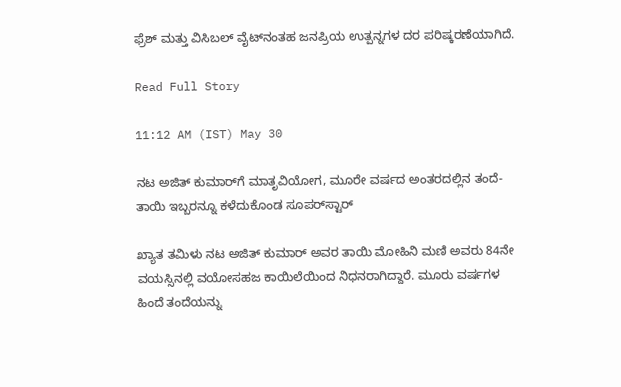ಫ್ರೆಶ್ ಮತ್ತು ವಿಸಿಬಲ್ ವೈಟ್‌ನಂತಹ ಜನಪ್ರಿಯ ಉತ್ಪನ್ನಗಳ ದರ ಪರಿಷ್ಕರಣೆಯಾಗಿದೆ.

Read Full Story

11:12 AM (IST) May 30

ನಟ ಅಜಿತ್‌ ಕುಮಾರ್‌ಗೆ ಮಾತೃವಿಯೋಗ, ಮೂರೇ ವರ್ಷದ ಅಂತರದಲ್ಲಿನ ತಂದೆ-ತಾಯಿ ಇಬ್ಬರನ್ನೂ ಕಳೆದುಕೊಂಡ ಸೂಪರ್‌ಸ್ಟಾರ್‌

ಖ್ಯಾತ ತಮಿಳು ನಟ ಅಜಿತ್ ಕುಮಾರ್ ಅವರ ತಾಯಿ ಮೋಹಿನಿ ಮಣಿ ಅವರು 84ನೇ ವಯಸ್ಸಿನಲ್ಲಿ ವಯೋಸಹಜ ಕಾಯಿಲೆಯಿಂದ ನಿಧನರಾಗಿದ್ದಾರೆ. ಮೂರು ವರ್ಷಗಳ ಹಿಂದೆ ತಂದೆಯನ್ನು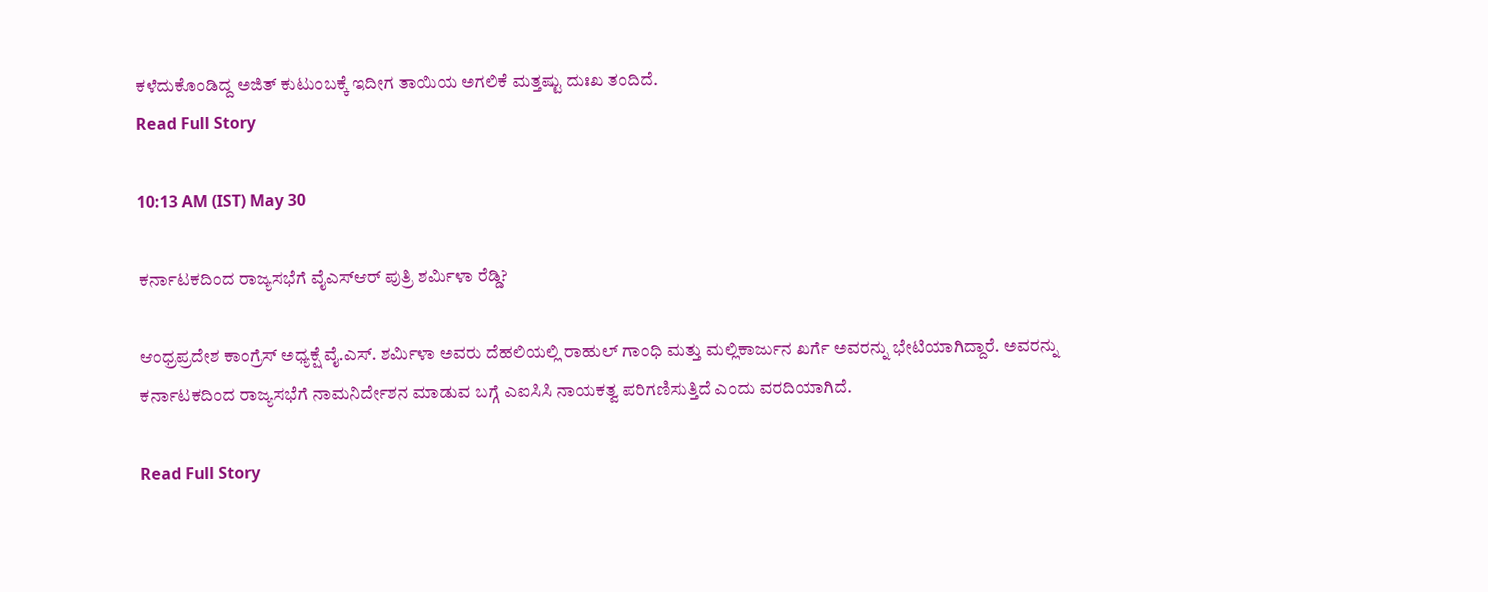ಕಳೆದುಕೊಂಡಿದ್ದ ಅಜಿತ್ ಕುಟುಂಬಕ್ಕೆ ಇದೀಗ ತಾಯಿಯ ಅಗಲಿಕೆ ಮತ್ತಷ್ಟು ದುಃಖ ತಂದಿದೆ.
Read Full Story

10:13 AM (IST) May 30

ಕರ್ನಾಟಕದಿಂದ ರಾಜ್ಯಸಭೆಗೆ ವೈಎಸ್‌ಆರ್‌ ಪುತ್ರಿ ಶರ್ಮಿಳಾ ರೆಡ್ಡಿ?

ಆಂಧ್ರಪ್ರದೇಶ ಕಾಂಗ್ರೆಸ್ ಅಧ್ಯಕ್ಷೆ ವೈ.ಎಸ್. ಶರ್ಮಿಳಾ ಅವರು ದೆಹಲಿಯಲ್ಲಿ ರಾಹುಲ್ ಗಾಂಧಿ ಮತ್ತು ಮಲ್ಲಿಕಾರ್ಜುನ ಖರ್ಗೆ ಅವರನ್ನು ಭೇಟಿಯಾಗಿದ್ದಾರೆ. ಅವರನ್ನು ಕರ್ನಾಟಕದಿಂದ ರಾಜ್ಯಸಭೆಗೆ ನಾಮನಿರ್ದೇಶನ ಮಾಡುವ ಬಗ್ಗೆ ಎಐಸಿಸಿ ನಾಯಕತ್ವ ಪರಿಗಣಿಸುತ್ತಿದೆ ಎಂದು ವರದಿಯಾಗಿದೆ.

Read Full Story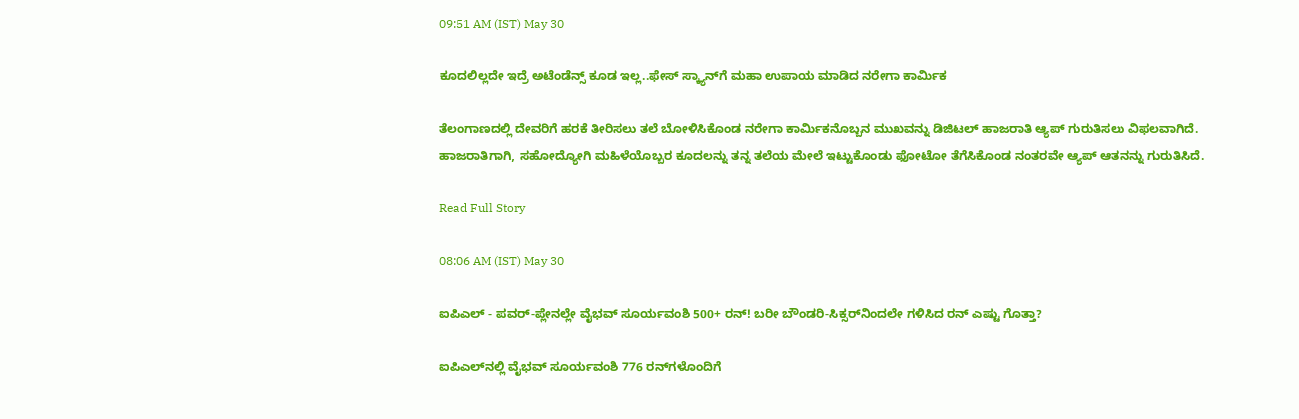09:51 AM (IST) May 30

ಕೂದಲಿಲ್ಲದೇ ಇದ್ರೆ ಅಟೆಂಡೆನ್ಸ್‌ ಕೂಡ ಇಲ್ಲ..ಫೇಸ್‌ ಸ್ಕ್ಯಾನ್‌ಗೆ ಮಹಾ ಉಪಾಯ ಮಾಡಿದ ನರೇಗಾ ಕಾರ್ಮಿಕ

ತೆಲಂಗಾಣದಲ್ಲಿ ದೇವರಿಗೆ ಹರಕೆ ತೀರಿಸಲು ತಲೆ ಬೋಳಿಸಿಕೊಂಡ ನರೇಗಾ ಕಾರ್ಮಿಕನೊಬ್ಬನ ಮುಖವನ್ನು ಡಿಜಿಟಲ್ ಹಾಜರಾತಿ ಆ್ಯಪ್ ಗುರುತಿಸಲು ವಿಫಲವಾಗಿದೆ. ಹಾಜರಾತಿಗಾಗಿ, ಸಹೋದ್ಯೋಗಿ ಮಹಿಳೆಯೊಬ್ಬರ ಕೂದಲನ್ನು ತನ್ನ ತಲೆಯ ಮೇಲೆ ಇಟ್ಟುಕೊಂಡು ಫೋಟೋ ತೆಗೆಸಿಕೊಂಡ ನಂತರವೇ ಆ್ಯಪ್ ಆತನನ್ನು ಗುರುತಿಸಿದೆ.

Read Full Story

08:06 AM (IST) May 30

ಐಪಿಎಲ್‌ - ಪವರ್‌-ಪ್ಲೇನಲ್ಲೇ ವೈಭವ್‌ ಸೂರ್ಯವಂಶಿ 500+ ರನ್‌! ಬರೀ ಬೌಂಡರಿ-ಸಿಕ್ಸರ್‌ನಿಂದಲೇ ಗಳಿಸಿದ ರನ್ ಎಷ್ಟು ಗೊತ್ತಾ?

ಐಪಿಎಲ್‌ನಲ್ಲಿ ವೈಭವ್ ಸೂರ್ಯವಂಶಿ 776 ರನ್‌ಗಳೊಂದಿಗೆ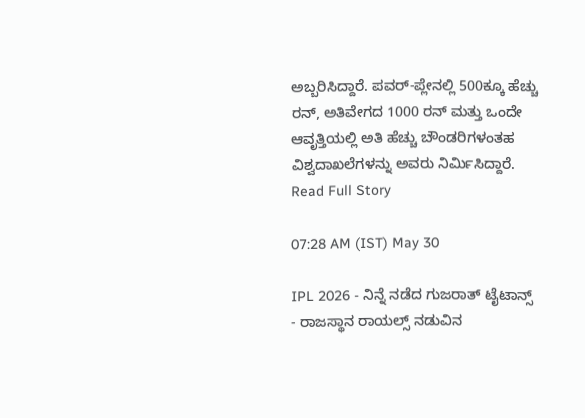ಅಬ್ಬರಿಸಿದ್ದಾರೆ. ಪವರ್-ಪ್ಲೇನಲ್ಲಿ 500ಕ್ಕೂ ಹೆಚ್ಚು ರನ್, ಅತಿವೇಗದ 1000 ರನ್ ಮತ್ತು ಒಂದೇ ಆವೃತ್ತಿಯಲ್ಲಿ ಅತಿ ಹೆಚ್ಚು ಬೌಂಡರಿಗಳಂತಹ ವಿಶ್ವದಾಖಲೆಗಳನ್ನು ಅವರು ನಿರ್ಮಿಸಿದ್ದಾರೆ.
Read Full Story

07:28 AM (IST) May 30

IPL 2026 - ನಿನ್ನೆ ನಡೆದ ಗುಜರಾತ್ ಟೈಟಾನ್ಸ್ - ರಾಜಸ್ಥಾನ ರಾಯಲ್ಸ್ ನಡುವಿನ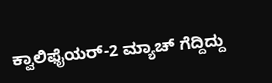ಕ್ವಾಲಿಫೈಯರ್-2 ಮ್ಯಾಚ್ ಗೆದ್ದಿದ್ದು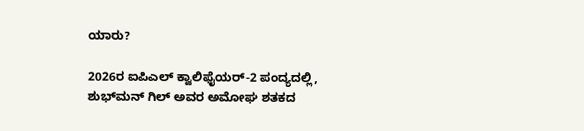ಯಾರು?

2026ರ ಐಪಿಎಲ್ ಕ್ವಾಲಿಫೈಯರ್‌-2 ಪಂದ್ಯದಲ್ಲಿ, ಶುಭ್‌ಮನ್‌ ಗಿಲ್ ಅವರ ಅಮೋಘ ಶತಕದ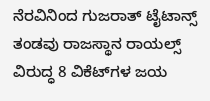ನೆರವಿನಿಂದ ಗುಜರಾತ್ ಟೈಟಾನ್ಸ್ ತಂಡವು ರಾಜಸ್ಥಾನ ರಾಯಲ್ಸ್ ವಿರುದ್ಧ 8 ವಿಕೆಟ್‌ಗಳ ಜಯ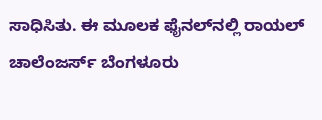ಸಾಧಿಸಿತು. ಈ ಮೂಲಕ ಫೈನಲ್‌ನಲ್ಲಿ ರಾಯಲ್ ಚಾಲೆಂಜರ್ಸ್ ಬೆಂಗಳೂರು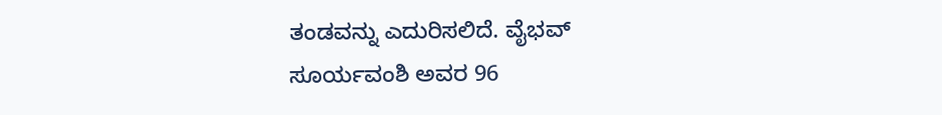ತಂಡವನ್ನು ಎದುರಿಸಲಿದೆ. ವೈಭವ್ ಸೂರ್ಯವಂಶಿ ಅವರ 96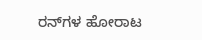ರನ್‌ಗಳ ಹೋರಾಟ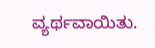ವ್ಯರ್ಥವಾಯಿತು.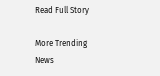Read Full Story

More Trending News